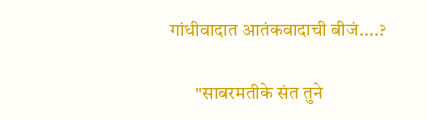गांधीवादात आतंकवादाची बीजं....?

       "साबरमतीके संत तुने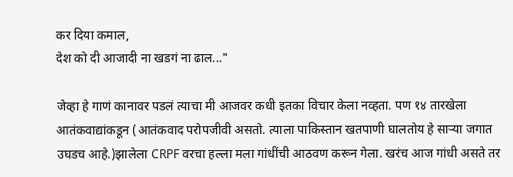कर दिया कमाल,
देश को दी आजादी ना खडगं ना ढाल..."

जेव्हा हे गाणं कानावर पडलं त्याचा मी आजवर कधी इतका विचार केला नव्हता. पण १४ तारखेला आतंकवाद्यांकडून (आतंकवाद परोपजीवी असतो. त्याला पाकिस्तान खतपाणी घालतोय हे साऱ्या जगात उघडच आहे.)झालेला CRPF वरचा हल्ला मला गांधींची आठवण करून गेला. खरंच आज गांधी असते तर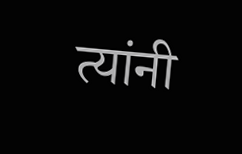त्यांनी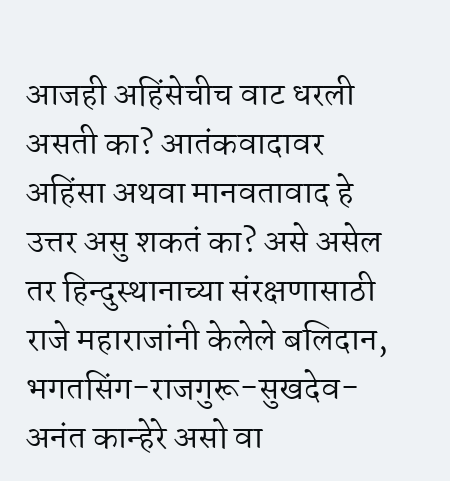आजही अहिंसेचीच वाट धरली असती का? आतंकवादावर अहिंसा अथवा मानवतावाद हे उत्तर असु शकतं का? असे असेल तर हिन्दुस्थानाच्या संरक्षणासाठी राजे महाराजांनी केलेले बलिदान, भगतसिंग-राजगुरू-सुखदेव-अनंत कान्हेरे असो वा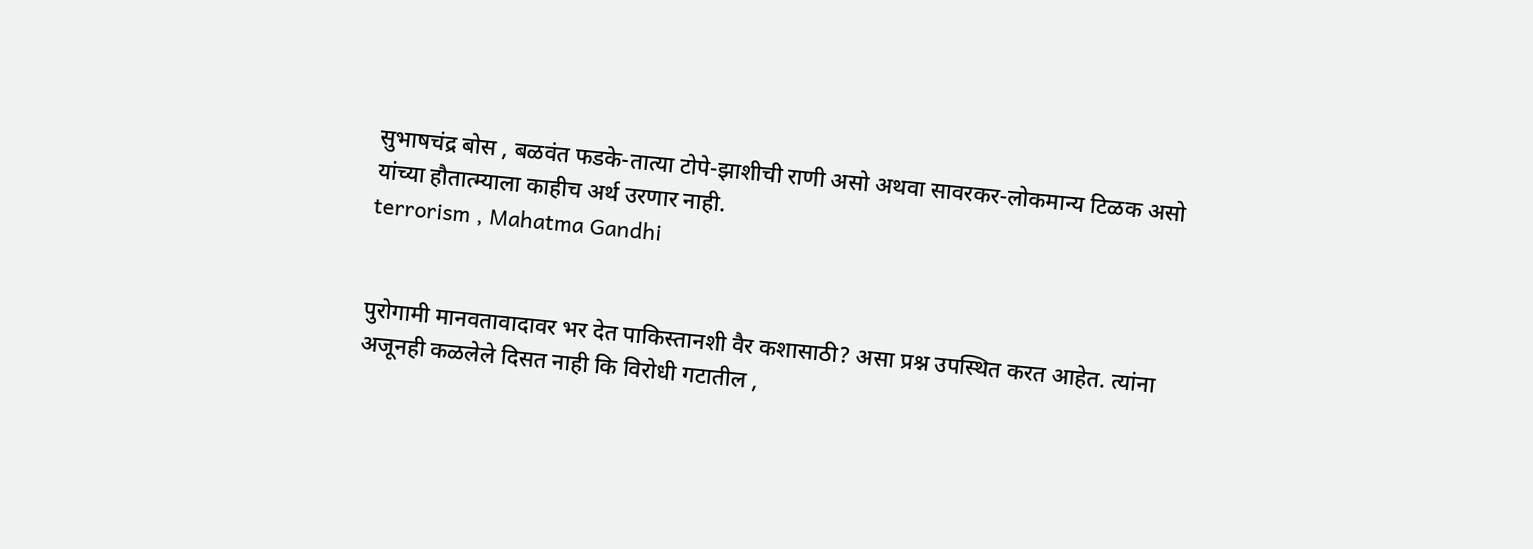सुभाषचंद्र बोस , बळवंत फडके-तात्या टोपे-झाशीची राणी असो अथवा सावरकर-लोकमान्य टिळक असो यांच्या हौतात्म्याला काहीच अर्थ उरणार नाही.
terrorism , Mahatma Gandhi


पुरोगामी मानवतावादावर भर देत पाकिस्तानशी वैर कशासाठी? असा प्रश्न उपस्थित करत आहेत. त्यांना अजूनही कळलेले दिसत नाही कि विरोधी गटातील ,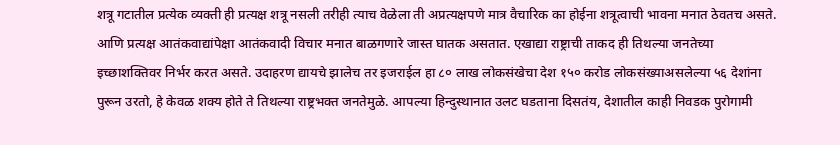शत्रू गटातील प्रत्येक व्यक्ती ही प्रत्यक्ष शत्रू नसली तरीही त्याच वेळेला ती अप्रत्यक्षपणे मात्र वैचारिक का होईना शत्रूत्वाची भावना मनात ठेवतच असते. आणि प्रत्यक्ष आतंकवाद्यांपेक्षा आतंकवादी विचार मनात बाळगणारे जास्त घातक असतात. एखाद्या राष्ट्राची ताकद ही तिथल्या जनतेच्या इच्छाशक्तिवर निर्भर करत असते. उदाहरण द्यायचे झालेच तर इजराईल हा ८० लाख लोकसंखेचा देश १५० करोड लोकसंख्याअसलेल्या ५६ देशांना पुरून उरतो, हे केवळ शक्य होते ते तिथल्या राष्ट्रभक्त जनतेमुळे. आपल्या हिन्दुस्थानात उलट घडताना दिसतंय, देशातील काही निवडक पुरोगामी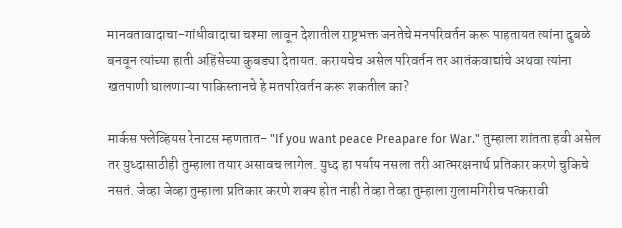मानवतावादाचा-गांधीवादाचा चश्मा लावून देशातील राष्ट्रभक्त जनतेचे मनपरिवर्तन करू पाहतायत त्यांना दुबळे बनवून त्यांच्या हाती अहिंसेच्या कुबड्या देतायत. करायचेच असेल परिवर्तन तर आतंकवाद्यांचे अथवा त्यांना खतपाणी घालणाऱ्या पाकिस्तानचे हे मतपरिवर्तन करू शकतील का?

मार्कस फ्लेव्हियस रेनाटस म्हणतात- "If you want peace Preapare for War." तुम्हाला शांतता हवी असेल तर युध्दासाठीही तुम्हाला तयार असावच लागेल. युध्द हा पर्याय नसला तरी आत्मरक्षनार्थ प्रतिकार करणे चुकिचे नसतं. जेव्हा जेव्हा तुम्हाला प्रतिकार करणे शक्य होत नाही तेव्हा तेव्हा तुम्हाला गुलामगिरीच पत्करावी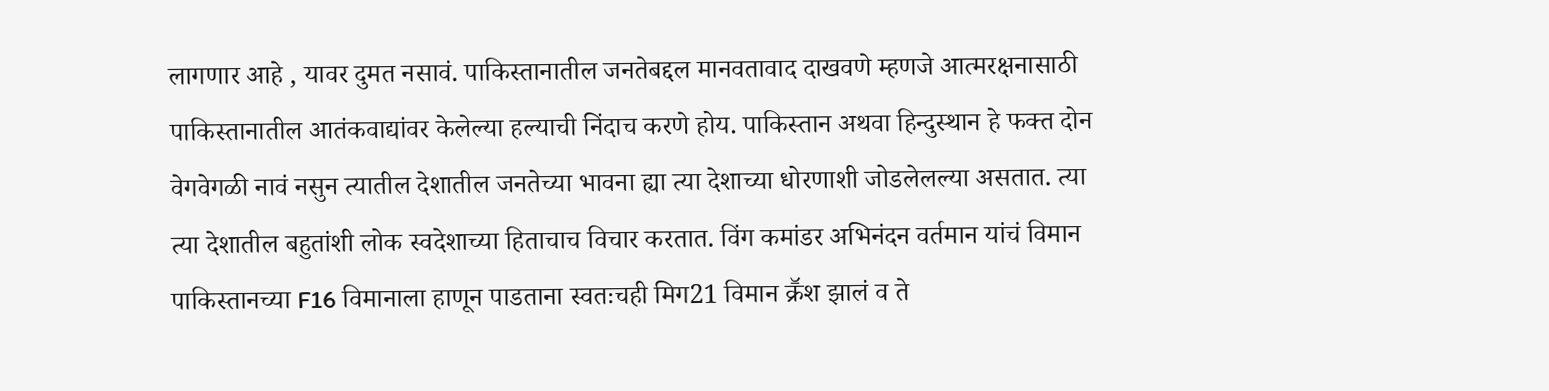लागणार आहे , यावर दुमत नसावं. पाकिस्तानातील जनतेबद्दल मानवतावाद दाखवणे म्हणजे आत्मरक्षनासाठी पाकिस्तानातील आतंकवाद्यांवर केलेल्या हल्याची निंदाच करणे होय. पाकिस्तान अथवा हिन्दुस्थान हे फक्त दोन वेगवेगळी नावं नसुन त्यातील देशातील जनतेच्या भावना ह्या त्या देशाच्या धोरणाशी जोडलेलल्या असतात. त्या त्या देशातील बहुतांशी लोक स्वदेशाच्या हिताचाच विचार करतात. विंग कमांडर अभिनंदन वर्तमान यांचं विमान पाकिस्तानच्या F16 विमानाला हाणून पाडताना स्वतःचही मिग21 विमान क्रॕश झालं व ते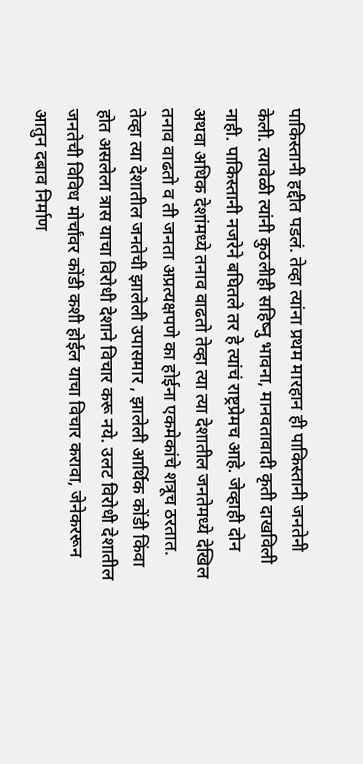पाकिस्तानी हद्दीत पडलं. तेव्हा त्यांना प्रथम मारहान ही पाकिस्तानी जनतेनी केली. त्यावेळी त्यांनी कुठलीही सहिष्नु भावना, मानवतावादी कृती दाखविली नाही. पाकिस्तानी नजरेने बघितले तर हे त्यांचं राष्ट्रप्रेमच आहे. जेव्हाही दोन अथवा अधिक देशांमध्ये तनाव वाढतो तेव्हा त्या त्या देशातील जनतेमध्ये देखिल तनाव वाढतो व ती जनता अप्रत्यक्षपणे का होईना एकमेकांचे शत्रूच ठरतात. तेव्हा त्या देशातील जनतेची झालेली उपासमार , झालेली आर्थिक कोंडी किंवा होत असलेला त्रास याचा विरोधी देशाने विचार करू नये. उलट विरोधी देशातील जनतेची विविध मोर्चांवर कोंडी कशी होईल याचा विचार करावा, जेनेकररून आतुन दबाव निर्माण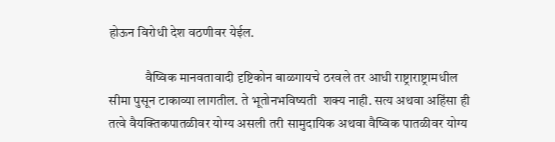होऊन विरोधी देश वठणीवर येईल.

              वैष्विक मानवतावादी दृष्टिकोन बाळगायचे ठरवले तर आधी राष्ट्राराष्ट्रामधील सीमा पुसून टाकाव्या लागतील. ते भूतोनभविष्यती  शक्य नाही. सत्य अथवा अहिंसा ही तत्वे वैयक्तिकपातळीवर योग्य असली तरी सामुदायिक अथवा वैष्विक पातळीवर योग्य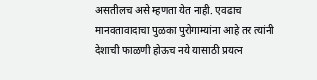असतीलच असे म्हणता येत नाही. एवढाच मानवतावादाचा पुळका पुरोगाम्यांना आहे तर त्यांनी देशाची फाळणी होऊच नये यासाठी प्रयत्न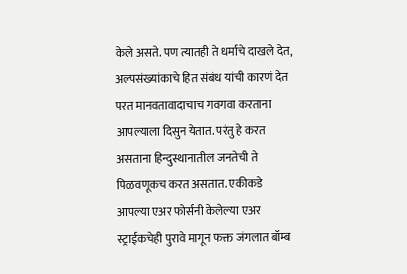केले असते. पण त्यातही ते धर्माचे दाखले देत, अल्पसंख्यांकाचे हित संबंध यांची कारणं देत परत मानवतावादाचाच गवगवा करताना आपल्याला दिसुन येतात. परंतु हे करत असताना हिन्दुस्थानातील जनतेची ते पिळवणूकच करत असतात. एकीकडे आपल्या एअर फोर्सनी केलेल्या एअर स्ट्राईकचेही पुरावे मागून फक्त जंगलात बॉम्ब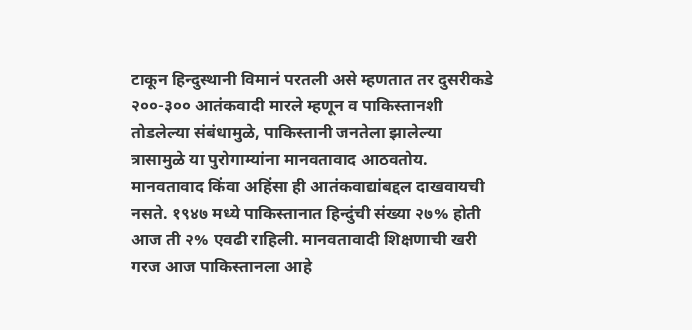टाकून हिन्दुस्थानी विमानं परतली असे म्हणतात तर दुसरीकडे २००-३०० आतंकवादी मारले म्हणून व पाकिस्तानशी तोडलेल्या संबंधामुळे, पाकिस्तानी जनतेला झालेल्या त्रासामुळे या पुरोगाम्यांना मानवतावाद आठवतोय. मानवतावाद किंवा अहिंसा ही आतंकवाद्यांबद्दल दाखवायची नसते. १९४७ मध्ये पाकिस्तानात हिन्दुंची संख्या २७% होती आज ती २% एवढी राहिली. मानवतावादी शिक्षणाची खरी गरज आज पाकिस्तानला आहे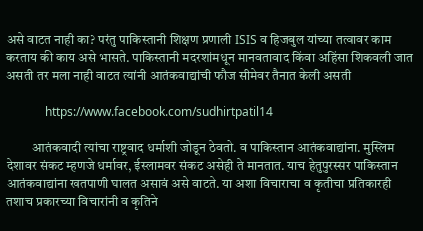असे वाटत नाही का? परंतु पाकिस्तानी शिक्षण प्रणाली ISIS व हिजबुल यांच्या तत्वावर काम करताय की काय असे भासते. पाकिस्तानी मदरशांमधून मानवतावाद किंवा अहिंसा शिकवली जात असती तर मला नाही वाटत त्यांनी आतंकवाद्यांची फौज सीमेवर तैनात केली असती

             https://www.facebook.com/sudhirtpatil14

          आतंकवादी त्यांचा राष्ट्रवाद धर्माशी जोडून ठेवतो. व पाकिस्तान आतंकवाद्यांना. मुस्लिम देशावर संकट म्हणजे धर्मावर, ईस्लामवर संकट असेही ते मानतात. याच हेतुपुरस्सर पाकिस्तान आतंकवाद्यांना खतपाणी घालत असावं असे वाटते. या अशा विचाराचा व कृतीचा प्रतिकारही तशाच प्रकारच्या विचारांनी व कृतिने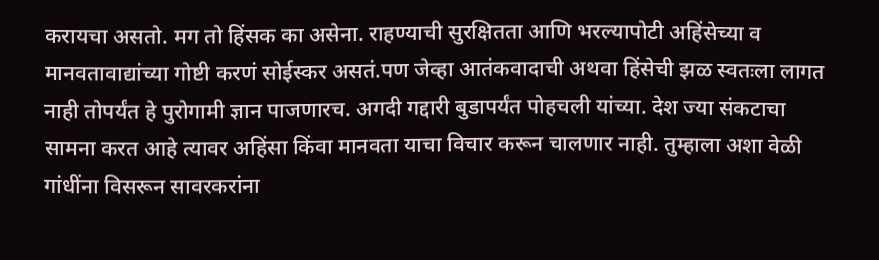करायचा असतो. मग तो हिंसक का असेना. राहण्याची सुरक्षितता आणि भरल्यापोटी अहिंसेच्या व मानवतावाद्यांच्या गोष्टी करणं सोईस्कर असतं.पण जेव्हा आतंकवादाची अथवा हिंसेची झळ स्वतःला लागत नाही तोपर्यंत हे पुरोगामी ज्ञान पाजणारच. अगदी गद्दारी बुडापर्यंत पोहचली यांच्या. देश ज्या संकटाचा सामना करत आहे त्यावर अहिंसा किंवा मानवता याचा विचार करून चालणार नाही. तुम्हाला अशा वेळी गांधींना विसरून सावरकरांना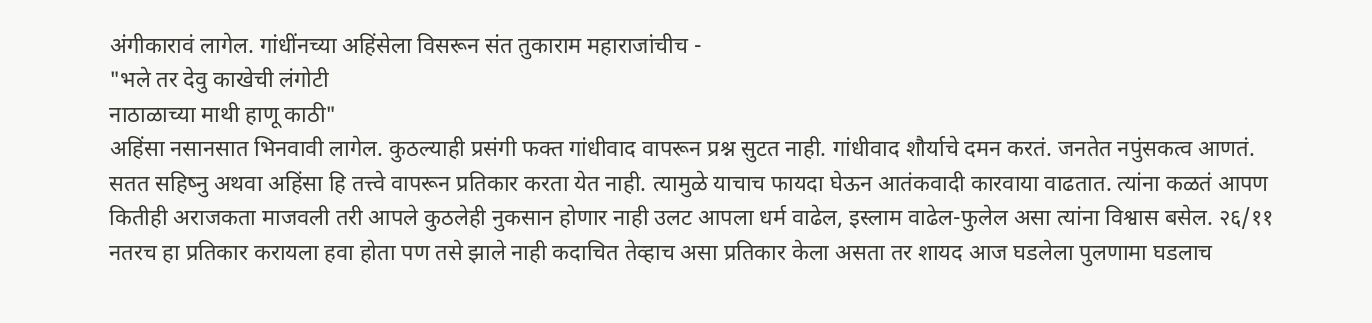अंगीकारावं लागेल. गांधींनच्या अहिंसेला विसरून संत तुकाराम महाराजांचीच -
"भले तर देवु काखेची लंगोटी
नाठाळाच्या माथी हाणू काठी"
अहिंसा नसानसात भिनवावी लागेल. कुठल्याही प्रसंगी फक्त गांधीवाद वापरून प्रश्न सुटत नाही. गांधीवाद शौर्याचे दमन करतं. जनतेत नपुंसकत्व आणतं. सतत सहिष्नु अथवा अहिंसा हि तत्त्वे वापरून प्रतिकार करता येत नाही. त्यामुळे याचाच फायदा घेऊन आतंकवादी कारवाया वाढतात. त्यांना कळतं आपण कितीही अराजकता माजवली तरी आपले कुठलेही नुकसान होणार नाही उलट आपला धर्म वाढेल, इस्लाम वाढेल-फुलेल असा त्यांना विश्वास बसेल. २६/११ नतरच हा प्रतिकार करायला हवा होता पण तसे झाले नाही कदाचित तेव्हाच असा प्रतिकार केला असता तर शायद आज घडलेला पुलणामा घडलाच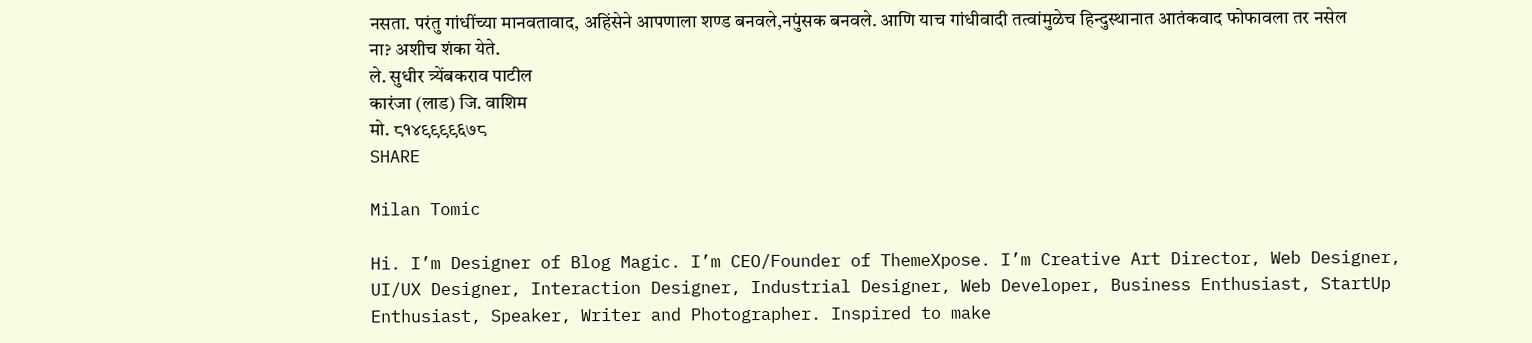नसता. परंतु गांधींच्या मानवतावाद, अहिंसेने आपणाला शण्ड बनवले,नपुंसक बनवले. आणि याच गांधीवादी तत्वांमुळेच हिन्दुस्थानात आतंकवाद फोफावला तर नसेल ना? अशीच शंका येते.
ले. सुधीर त्र्येंबकराव पाटील
कारंजा (लाड) जि. वाशिम
मो. ८१४९९९९६७८
SHARE

Milan Tomic

Hi. I’m Designer of Blog Magic. I’m CEO/Founder of ThemeXpose. I’m Creative Art Director, Web Designer, UI/UX Designer, Interaction Designer, Industrial Designer, Web Developer, Business Enthusiast, StartUp Enthusiast, Speaker, Writer and Photographer. Inspired to make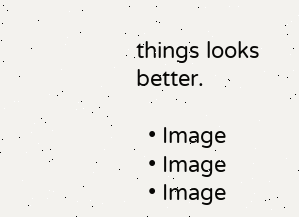things looks better.

  • Image
  • Image
  • Image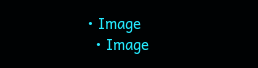• Image
  • Image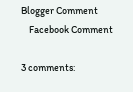Blogger Comment
    Facebook Comment

3 comments: